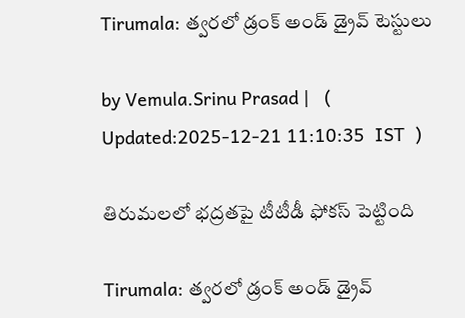Tirumala: త్వరలో డ్రంక్ అండ్ డ్రైవ్ టెస్టులు

by Vemula.Srinu Prasad |   (  Updated:2025-12-21 11:10:35  IST  )

తిరుమలలో భద్రతపై టీటీడీ ఫోకస్ పెట్టింది

Tirumala: త్వరలో డ్రంక్ అండ్ డ్రైవ్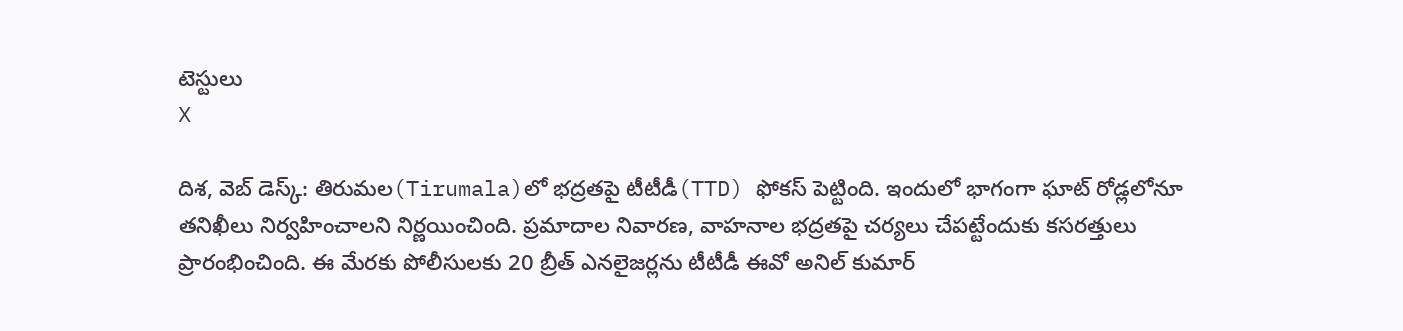టెస్టులు
X

దిశ, వెబ్ డెస్క్: తిరుమల(Tirumala)లో భద్రతపై టీటీడీ(TTD) ఫోకస్ పెట్టింది. ఇందులో భాగంగా ఘాట్ రోడ్లలోనూ తనిఖీలు నిర్వహించాలని నిర్ణయించింది. ప్రమాదాల నివారణ, వాహనాల భద్రతపై చర్యలు చేపట్టేందుకు కసరత్తులు ప్రారంభించింది. ఈ మేరకు పోలీసులకు 20 బ్రీత్ ఎనలైజర్లను టీటీడీ ఈవో అనిల్ కుమార్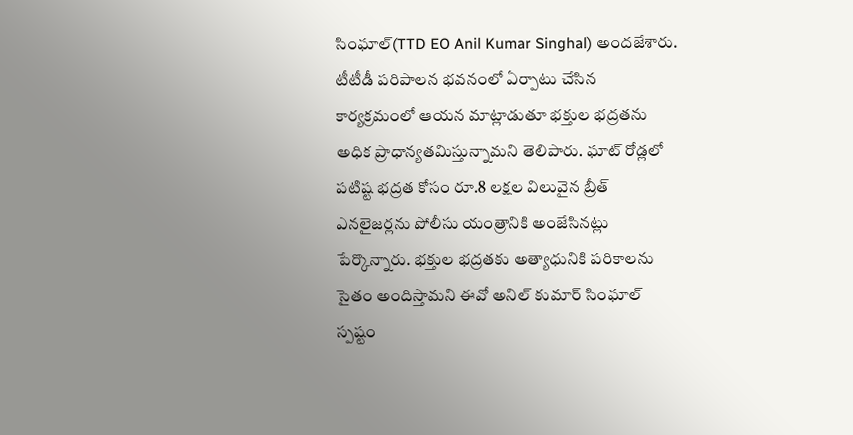సింఘాల్(TTD EO Anil Kumar Singhal) అందజేశారు. టీటీడీ పరిపాలన భవనంలో ఏర్పాటు చేసిన కార్యక్రమంలో ఆయన మాట్లాడుతూ భక్తుల భద్రతను అధిక ప్రాధాన్యతమిస్తున్నామని తెలిపారు. ఘాట్ రోడ్లలో పటిష్ట భద్రత కోసం రూ.8 లక్షల విలువైన బ్రీత్ ఎనలైజర్లను పోలీసు యంత్రానికి అంజేసినట్లు పేర్కొన్నారు. భక్తుల భద్రతకు అత్యాధునికి పరికాలను సైతం అందిస్తామని ఈవో అనిల్ కుమార్ సింఘాల్ స్పష్టం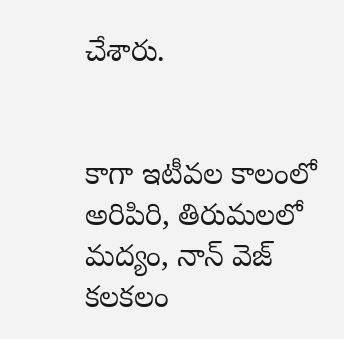చేశారు.


కాగా ఇటీవల కాలంలో అరిపిరి, తిరుమలలో మద్యం, నాన్ వెజ్ కలకలం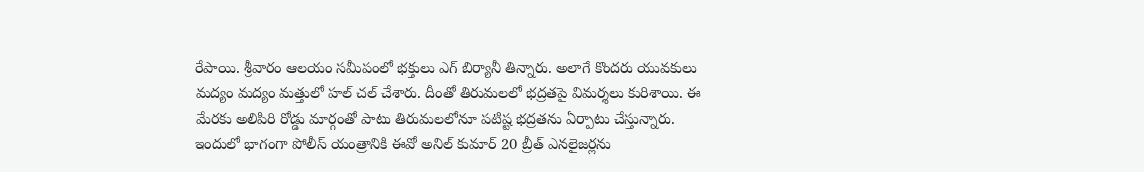రేపాయి. శ్రీవారం ఆలయం సమీపంలో భక్తులు ఎగ్ బిర్యానీ తిన్నారు. అలాగే కొందరు యువకులు మద్యం మద్యం మత్తులో హల్ చల్ చేశారు. దీంతో తిరుమలలో భద్రతపై విమర్శలు కురిశాయి. ఈ మేరకు అలిపిరి రోడ్డు మార్గంతో పాటు తిరుమలలోనూ పటిష్ట భద్రతను ఏర్పాటు చేస్తున్నారు. ఇందులో భాగంగా పోలీస్ యంత్రానికి ఈవో అనిల్ కుమార్ 20 బ్రీత్ ఎనలైజర్లను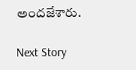అందజేశారు.

Next Story